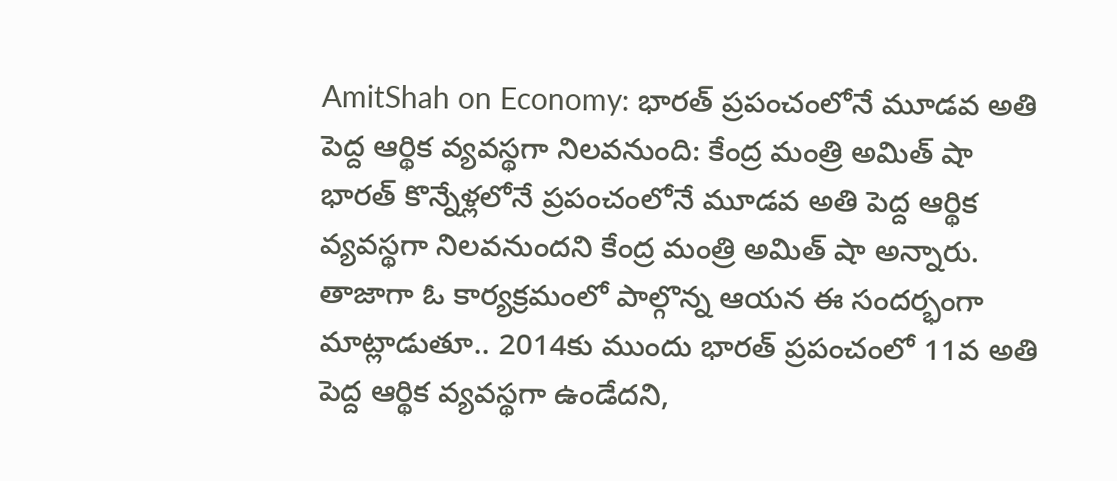AmitShah on Economy: భారత్ ప్రపంచంలోనే మూడవ అతి పెద్ద ఆర్థిక వ్యవస్థగా నిలవనుంది: కేంద్ర మంత్రి అమిత్ షా
భారత్ కొన్నేళ్లలోనే ప్రపంచంలోనే మూడవ అతి పెద్ద ఆర్థిక వ్యవస్థగా నిలవనుందని కేంద్ర మంత్రి అమిత్ షా అన్నారు. తాజాగా ఓ కార్యక్రమంలో పాల్గొన్న ఆయన ఈ సందర్భంగా మాట్లాడుతూ.. 2014కు ముందు భారత్ ప్రపంచంలో 11వ అతి పెద్ద ఆర్థిక వ్యవస్థగా ఉండేదని,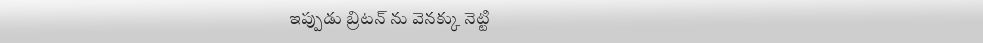ఇప్పుడు బ్రిటన్ ను వెనక్కు నెట్టి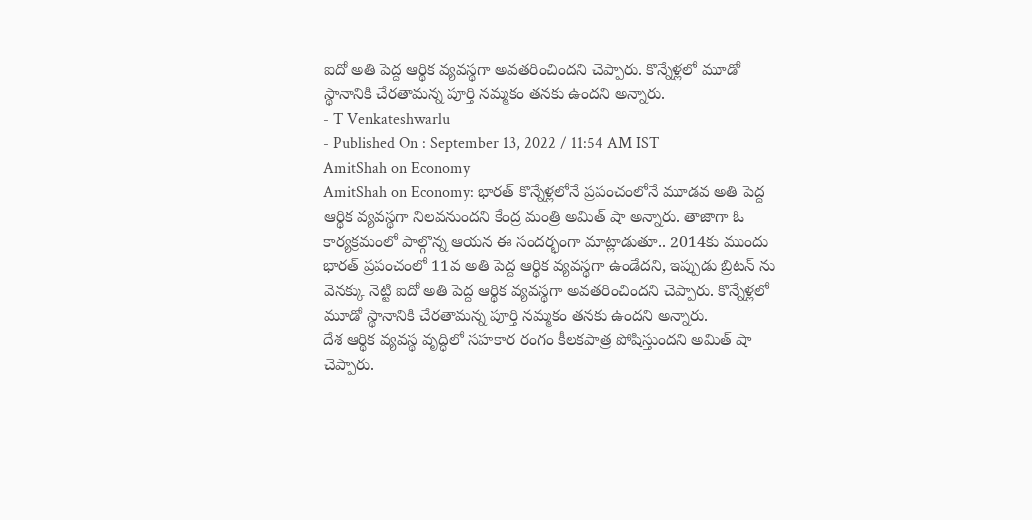ఐదో అతి పెద్ద ఆర్థిక వ్యవస్థగా అవతరించిందని చెప్పారు. కొన్నేళ్లలో మూడో స్థానానికి చేరతామన్న పూర్తి నమ్మకం తనకు ఉందని అన్నారు.
- T Venkateshwarlu
- Published On : September 13, 2022 / 11:54 AM IST
AmitShah on Economy
AmitShah on Economy: భారత్ కొన్నేళ్లలోనే ప్రపంచంలోనే మూడవ అతి పెద్ద ఆర్థిక వ్యవస్థగా నిలవనుందని కేంద్ర మంత్రి అమిత్ షా అన్నారు. తాజాగా ఓ కార్యక్రమంలో పాల్గొన్న ఆయన ఈ సందర్భంగా మాట్లాడుతూ.. 2014కు ముందు భారత్ ప్రపంచంలో 11వ అతి పెద్ద ఆర్థిక వ్యవస్థగా ఉండేదని, ఇప్పుడు బ్రిటన్ ను వెనక్కు నెట్టి ఐదో అతి పెద్ద ఆర్థిక వ్యవస్థగా అవతరించిందని చెప్పారు. కొన్నేళ్లలో మూడో స్థానానికి చేరతామన్న పూర్తి నమ్మకం తనకు ఉందని అన్నారు.
దేశ ఆర్థిక వ్యవస్థ వృద్ధిలో సహకార రంగం కీలకపాత్ర పోషిస్తుందని అమిత్ షా చెప్పారు.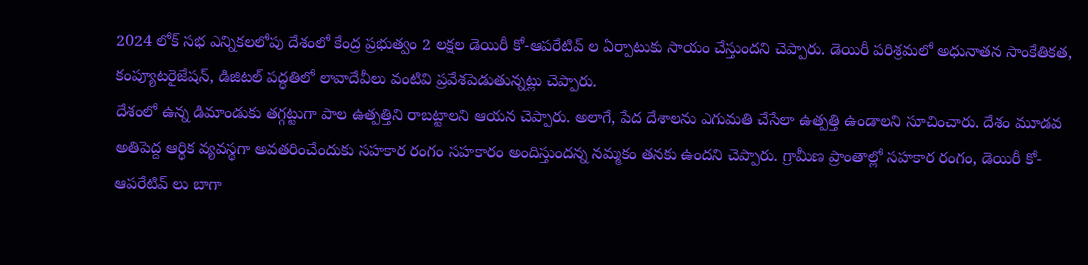2024 లోక్ సభ ఎన్నికలలోపు దేశంలో కేంద్ర ప్రభుత్వం 2 లక్షల డెయిరీ కో-ఆపరేటివ్ ల ఏర్పాటుకు సాయం చేస్తుందని చెప్పారు. డెయిరీ పరిశ్రమలో అధునాతన సాంకేతికత, కంప్యూటరైజేషన్, డిజిటల్ పద్ధతిలో లావాదేవీలు వంటివి ప్రవేశపెడుతున్నట్లు చెప్పారు.
దేశంలో ఉన్న డిమాండుకు తగ్గట్టుగా పాల ఉత్పత్తిని రాబట్టాలని ఆయన చెప్పారు. అలాగే, పేద దేశాలను ఎగుమతి చేసేలా ఉత్పత్తి ఉండాలని సూచించారు. దేశం మూడవ అతిపెద్ద ఆర్థిక వ్యవస్థగా అవతరించేందుకు సహకార రంగం సహకారం అందిస్తుందన్న నమ్మకం తనకు ఉందని చెప్పారు. గ్రామీణ ప్రాంతాల్లో సహకార రంగం, డెయిరీ కో-ఆపరేటివ్ లు బాగా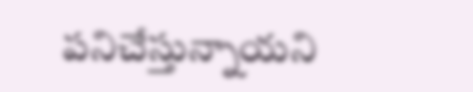పనిచేస్తున్నాయని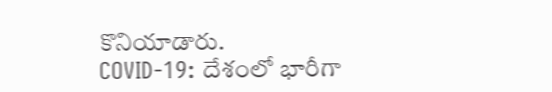కొనియాడారు.
COVID-19: దేశంలో భారీగా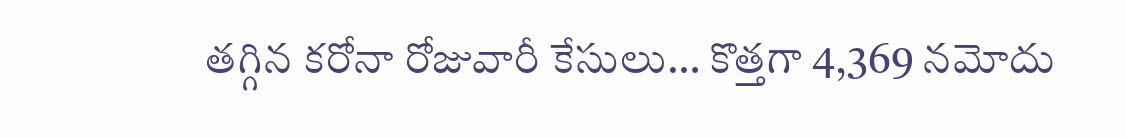తగ్గిన కరోనా రోజువారీ కేసులు… కొత్తగా 4,369 నమోదు